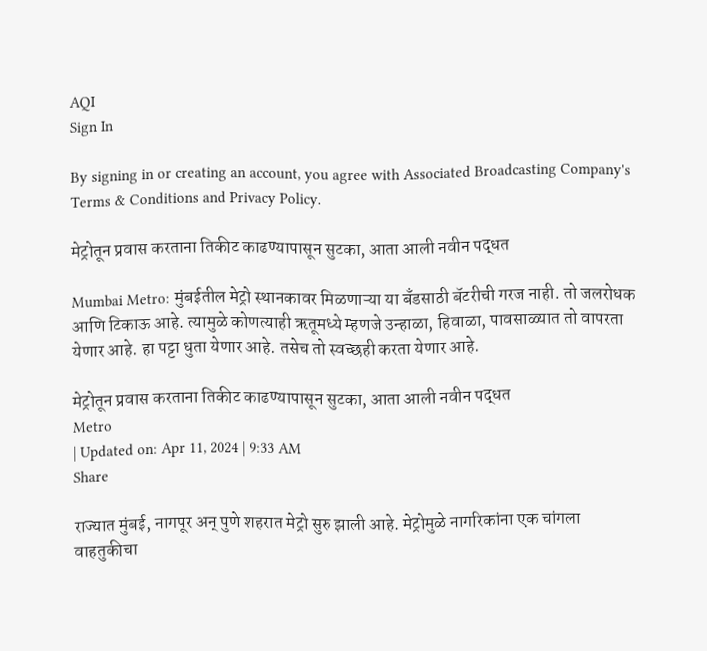AQI
Sign In

By signing in or creating an account, you agree with Associated Broadcasting Company's Terms & Conditions and Privacy Policy.

मेट्रोतून प्रवास करताना तिकीट काढण्यापासून सुटका, आता आली नवीन पद्धत

Mumbai Metro: मुंबईतील मेट्रो स्थानकावर मिळणाऱ्या या बँडसाठी बॅटरीची गरज नाही. तो जलरोधक आणि टिकाऊ आहे. त्यामुळे कोणत्याही ऋतूमध्ये म्हणजे उन्हाळा, हिवाळा, पावसाळ्यात तो वापरता येणार आहे. हा पट्टा धुता येणार आहे. तसेच तो स्वच्छही करता येणार आहे.

मेट्रोतून प्रवास करताना तिकीट काढण्यापासून सुटका, आता आली नवीन पद्धत
Metro
| Updated on: Apr 11, 2024 | 9:33 AM
Share

राज्यात मुंबई, नागपूर अन् पुणे शहरात मेट्रो सुरु झाली आहे. मेट्रोमुळे नागरिकांना एक चांगला वाहतुकीचा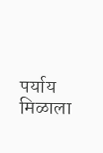पर्याय मिळाला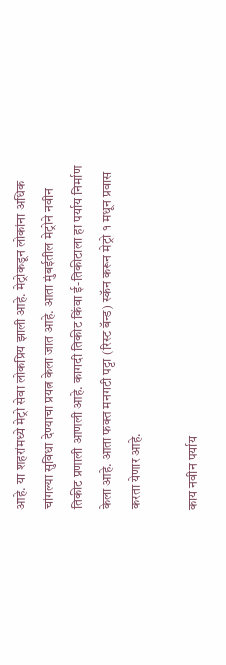आहे. या शहरांमध्ये मेट्रो सेवा लोकप्रिय झाली आहे. मेट्रोकडून लोकांना अधिक चांगल्या सुविधा देण्याचा प्रयत्न केला जात आहे. आता मुंबईतील मेट्रोने नवीन तिकीट प्रणाली आणली आहे. कागदी तिकीट किंवा ई-तिकीटाला हा पर्याय निर्माण केला आहे. आता फक्त मनगटी पट्टा (रिस्ट बॅन्ड) स्कॅन करून मेट्रो १ मधून प्रवास करता येणार आहे.

काय नवीन पर्याय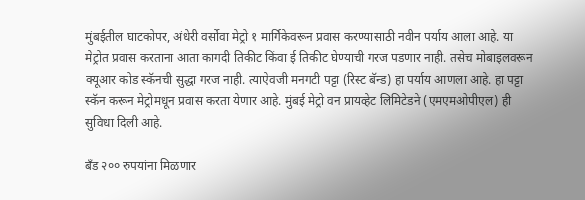मुंबईतील घाटकोपर, अंधेरी वर्सोवा मेट्रो १ मार्गिकेवरून प्रवास करण्यासाठी नवीन पर्याय आला आहे. या मेट्रोत प्रवास करताना आता कागदी तिकीट किंवा ई तिकीट घेण्याची गरज पडणार नाही. तसेच मोबाइलवरून क्यूआर कोड स्कॅनची सुद्धा गरज नाही. त्याऐवजी मनगटी पट्टा (रिस्ट बॅन्ड) हा पर्याय आणला आहे. हा पट्टा स्कॅन करून मेट्रोमधून प्रवास करता येणार आहे. मुंबई मेट्रो वन प्रायव्हेट लिमिटेडने (एमएमओपीएल) ही सुविधा दिली आहे.

बँड २०० रुपयांना मिळणार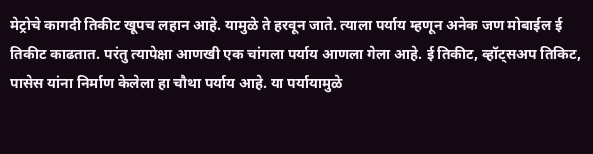मेट्रोचे कागदी तिकीट खूपच लहान आहे. यामुळे ते हरवून जाते. त्याला पर्याय म्हणून अनेक जण मोबाईल ई तिकीट काढतात. परंतु त्यापेक्षा आणखी एक चांगला पर्याय आणला गेला आहे. ई तिकीट, व्हॉट्सअप तिकिट, पासेस यांना निर्माण केलेला हा चौथा पर्याय आहे. या पर्यायामुळे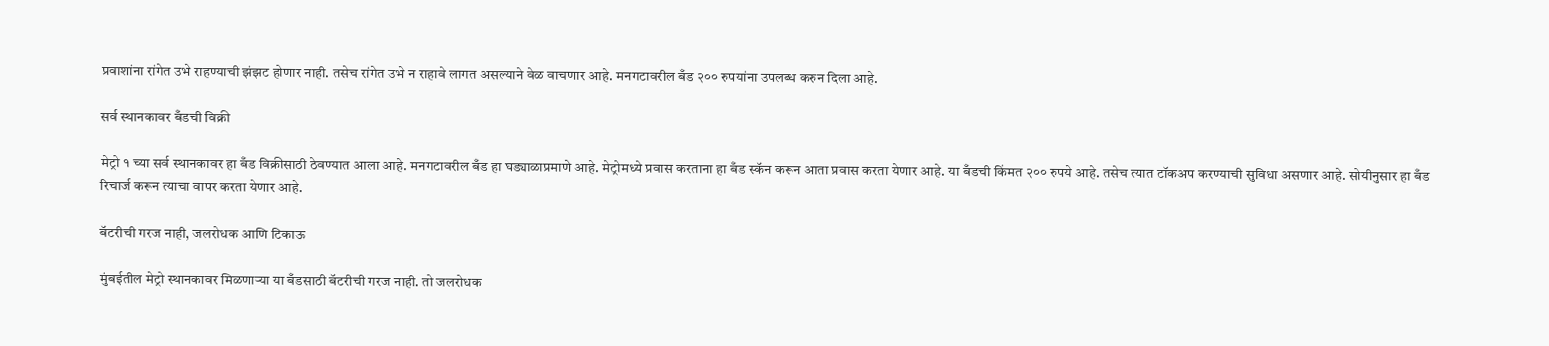प्रवाशांना रांगेत उभे राहण्याची झंझट होणार नाही. तसेच रांगेत उभे न राहावे लागत असल्याने वेळ वाचणार आहे. मनगटावरील बँड २०० रुपयांना उपलब्ध करुन दिला आहे.

सर्व स्थानकावर बँडची विक्री

मेट्रो १ च्या सर्व स्थानकावर हा बँड विक्रीसाठी ठेवण्यात आला आहे. मनगटावरील बँड हा घड्याळाप्रमाणे आहे. मेट्रोमध्ये प्रवास करताना हा बँड स्कॅन करून आता प्रवास करता येणार आहे. या बँडची किंमत २०० रुपये आहे. तसेच त्यात टॉकअप करण्याची सुविधा असणार आहे. सोयीनुसार हा बँड रिचार्ज करून त्याचा वापर करता येणार आहे.

बॅटरीची गरज नाही, जलरोधक आणि टिकाऊ

मुंबईतील मेट्रो स्थानकावर मिळणाऱ्या या बँडसाठी बॅटरीची गरज नाही. तो जलरोधक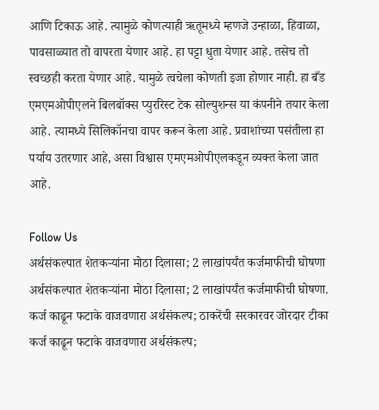आणि टिकाऊ आहे. त्यामुळे कोणत्याही ऋतूमध्ये म्हणजे उन्हाळा, हिवाळा, पावसाळ्यात तो वापरता येणार आहे. हा पट्टा धुता येणार आहे. तसेच तो स्वच्छही करता येणार आहे. यामुळे त्वचेला कोणती इजा होणार नाही. हा बँड एमएमओपीएलने बिलबॉक्स प्युररिस्ट टेक सोल्युशन्स या कंपनीने तयार केला आहे. त्यामध्ये सिलिकॉनचा वापर करून केला आहे. प्रवाशांच्या पसंतीला हा पर्याय उतरणार आहे, असा विश्वास एमएमओपीएलकडून व्यक्त केला जात आहे.

Follow Us
अर्थसंकल्पात शेतकऱ्यांना मोठा दिलासा; 2 लाखांपर्यंत कर्जमाफीची घोषणा
अर्थसंकल्पात शेतकऱ्यांना मोठा दिलासा; 2 लाखांपर्यंत कर्जमाफीची घोषणा.
कर्ज काढून फटाके वाजवणारा अर्थसंकल्प; ठाकरेंची सरकारवर जोरदार टीका
कर्ज काढून फटाके वाजवणारा अर्थसंकल्प;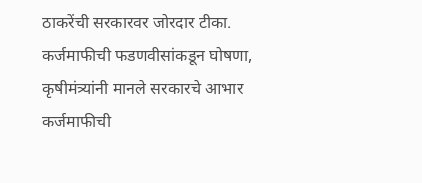ठाकरेंची सरकारवर जोरदार टीका.
कर्जमाफीची फडणवीसांकडून घोषणा, कृषीमंत्र्यांनी मानले सरकारचे आभार
कर्जमाफीची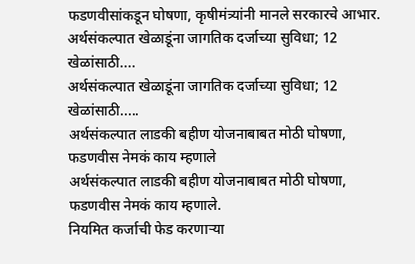फडणवीसांकडून घोषणा, कृषीमंत्र्यांनी मानले सरकारचे आभार.
अर्थसंकल्पात खेळाडूंना जागतिक दर्जाच्या सुविधा; 12 खेळांसाठी....
अर्थसंकल्पात खेळाडूंना जागतिक दर्जाच्या सुविधा; 12 खेळांसाठी.....
अर्थसंकल्पात लाडकी बहीण योजनाबाबत मोठी घोषणा, फडणवीस नेमकं काय म्हणाले
अर्थसंकल्पात लाडकी बहीण योजनाबाबत मोठी घोषणा, फडणवीस नेमकं काय म्हणाले.
नियमित कर्जाची फेड करणाऱ्या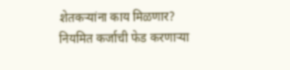शेतकऱ्यांना काय मिळणार?
नियमित कर्जाची फेड करणाऱ्या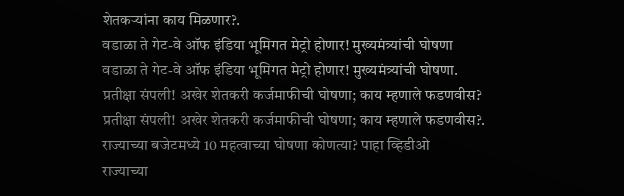शेतकऱ्यांना काय मिळणार?.
वडाळा ते गेट-वे ऑफ इंडिया भूमिगत मेट्रो होणार! मुख्यमंत्र्यांची घोषणा
वडाळा ते गेट-वे ऑफ इंडिया भूमिगत मेट्रो होणार! मुख्यमंत्र्यांची घोषणा.
प्रतीक्षा संपली! अखेर शेतकरी कर्जमाफीची घोषणा; काय म्हणाले फडणवीस?
प्रतीक्षा संपली! अखेर शेतकरी कर्जमाफीची घोषणा; काय म्हणाले फडणवीस?.
राज्याच्या बजेटमध्ये 10 महत्वाच्या घोषणा कोणत्या? पाहा व्हिडीओ
राज्याच्या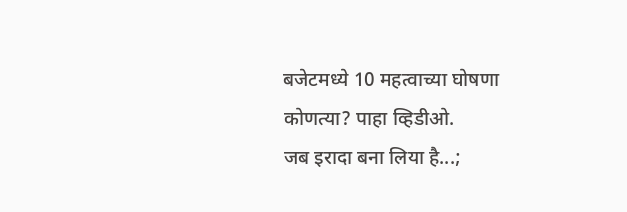बजेटमध्ये 10 महत्वाच्या घोषणा कोणत्या? पाहा व्हिडीओ.
जब इरादा बना लिया है...;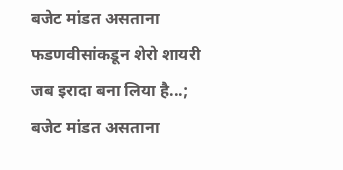बजेट मांडत असताना फडणवीसांकडून शेरो शायरी
जब इरादा बना लिया है...; बजेट मांडत असताना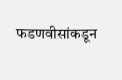फडणवीसांकडून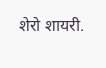शेरो शायरी.